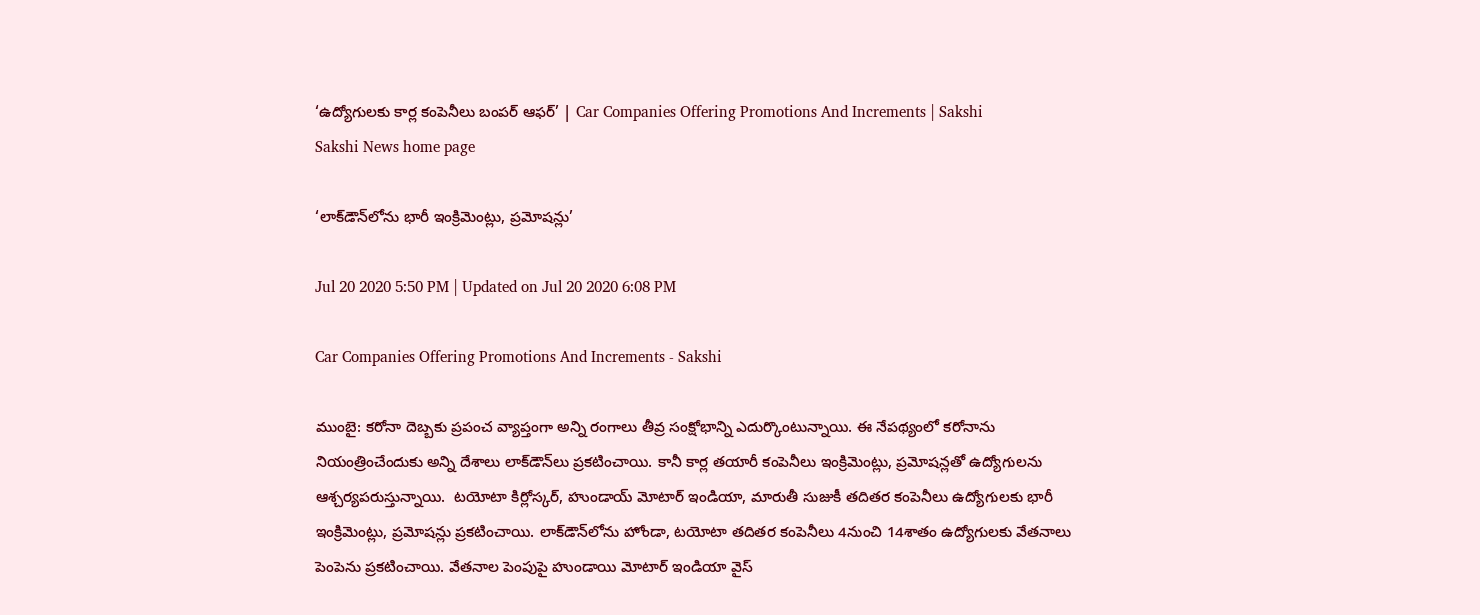‘ఉద్యోగులకు కార్ల కంపెనీలు బంపర్‌ ఆఫర్’ | Car Companies Offering Promotions And Increments | Sakshi
Sakshi News home page

‘లాక్‌డౌన్‌లోను భారీ ఇంక్రిమెంట్లు, ప్రమోషన్లు’

Jul 20 2020 5:50 PM | Updated on Jul 20 2020 6:08 PM

Car Companies Offering Promotions And Increments - Sakshi

ముంబై: కరోనా దెబ్బకు ప్రపంచ వ్యాప్తంగా అన్ని రంగాలు తీవ్ర సంక్షోభాన్ని ఎదుర్కొంటున్నాయి. ఈ నేపథ్యంలో కరోనాను నియంత్రించేందుకు అన్ని దేశాలు లాక్‌డౌన్‌లు ప్రకటించాయి. కానీ కార్ల తయారీ కంపెనీలు ఇంక్రిమెంట్లు, ప్రమోషన్లతో ఉద్యోగులను ఆశ్చర్యపరుస్తున్నాయి.  టయోటా కిర్లోస్కర్‌, హుండాయ్‌ మోటార్‌ ఇండియా, మారుతీ సుజుకీ తదితర కంపెనీలు ఉద్యోగులకు భారీ ఇంక్రిమెంట్లు, ప్రమోషన్లు ప్రకటించాయి. లాక్‌డౌన్‌లోను హోండా, టయోటా తదితర కంపెనీలు 4నుంచి 14శాతం ఉద్యోగులకు వేతనాలు పెంపెను ప్రకటించాయి. వేతనాల పెంపుపై హుండాయి మోటార్‌ ఇండియా వైస్‌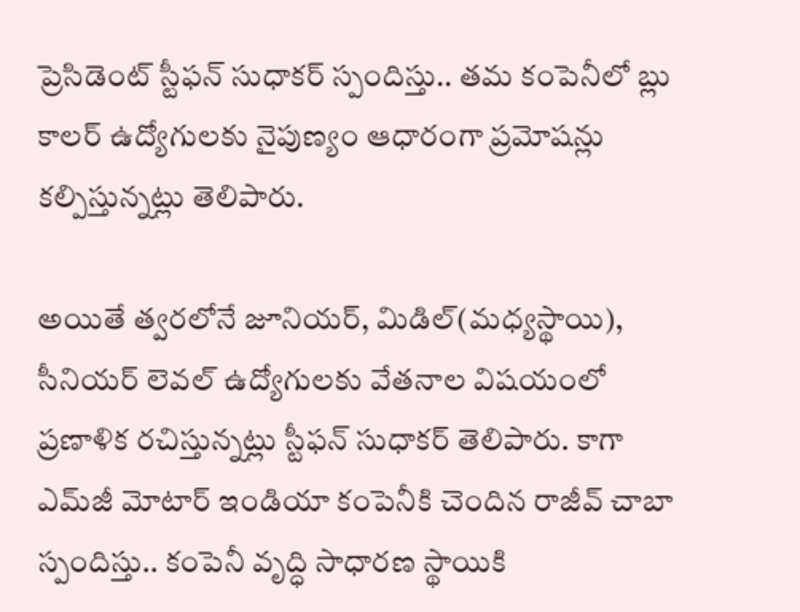ప్రెసిడెంట్‌ స్టీఫన్‌ సుధాకర్‌ స్పందిస్తు.. తమ కంపెనీలో బ్లు కాలర్‌ ఉద్యోగులకు నైపుణ్యం ఆధారంగా ప్రమోషన్లు కల్పిస్తున్నట్లు తెలిపారు.

అయితే త్వరలోనే జూనియర్‌, మిడిల్‌(మధ్యస్థాయి), సీనియర్‌ లెవల్‌ ఉద్యోగులకు వేతనాల విషయంలో ప్రణాళిక రచిస్తున్నట్లు స్టీఫన్‌ సుధాకర్ తెలిపారు. కాగా ఎమ్‌జీ మోటార్‌ ఇండియా కంపెనీకి చెందిన రాజీవ్‌ చాబా స్పందిస్తు.. కంపెనీ వృద్ధి సాధారణ స్థాయికి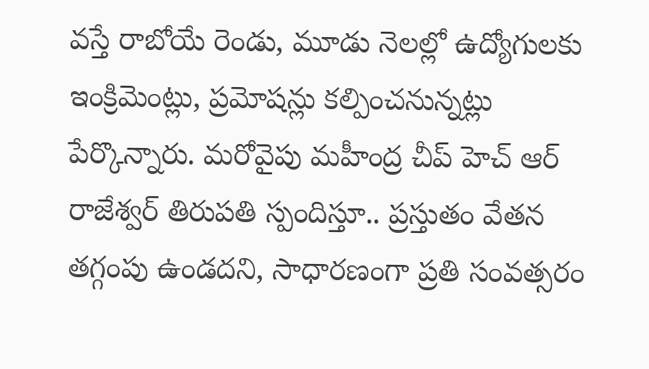వస్తే రాబోయే రెండు, మూడు నెలల్లో ఉద్యోగులకు ఇంక్రిమెంట్లు, ప్రమోషన్లు కల్పించనున్నట్లు పేర్కొన్నారు. మరోవైపు మహీంద్ర చీప్‌ హెచ్‌ ఆర్‌ రాజేశ్వర్‌ తిరుపతి స్పందిస్తూ.. ప్రస్తుతం వేతన తగ్గంపు ఉండదని, సాధారణంగా ప్రతి సంవత్సరం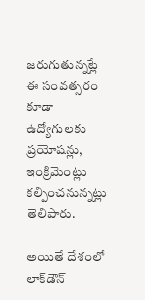జరుగుతున్నట్లే ఈ సంవత్సరం కూడా ఉద్యోగులకు ప్రయోషన్లు, ఇంక్రిమెంట్లు కల్పించనున్నట్లు తెలిపారు.

అయితే దేశంలో లాక్‌డౌన్‌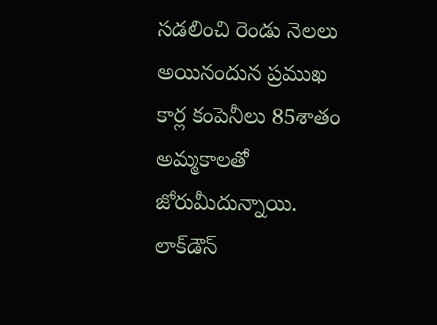సడలించి రెండు నెలలు అయినందున ప్రముఖ కార్ల కంపెనీలు 85శాతం అమ్మకాలతో జోరుమీదున్నాయి. లాక్‌డౌన్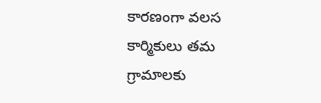కారణంగా వలస కార్మికులు తమ గ్రామాలకు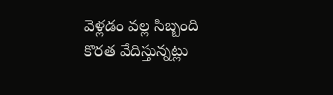వెళ్లడం వల్ల సిబ్బంది కొరత వేదిస్తున్నట్లు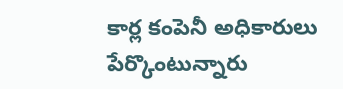కార్ల కంపెనీ అధికారులు పేర్కొంటున్నారు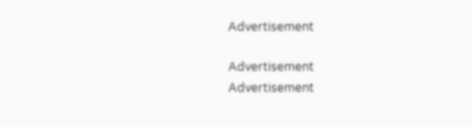Advertisement

Advertisement
Advertisement